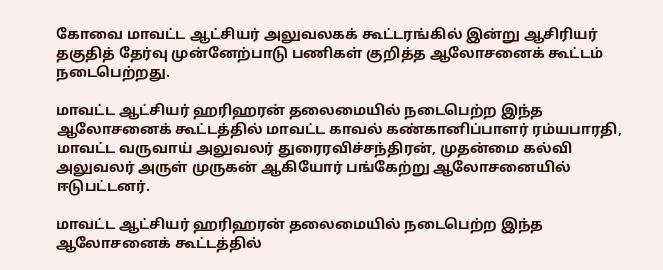கோவை மாவட்ட ஆட்சியர் அலுவலகக் கூட்டரங்கில் இன்று ஆசிரியர் தகுதித் தேர்வு முன்னேற்பாடு பணிகள் குறித்த ஆலோசனைக் கூட்டம் நடைபெற்றது.

மாவட்ட ஆட்சியர் ஹரிஹரன் தலைமையில் நடைபெற்ற இந்த ஆலோசனைக் கூட்டத்தில் மாவட்ட காவல் கண்கானிப்பாளர் ரம்யபாரதி, மாவட்ட வருவாய் அலுவலர் துரைரவிச்சந்திரன், முதன்மை கல்வி அலுவலர் அருள் முருகன் ஆகியோர் பங்கேற்று ஆலோசனையில் ஈடுபட்டனர்.

மாவட்ட ஆட்சியர் ஹரிஹரன் தலைமையில் நடைபெற்ற இந்த ஆலோசனைக் கூட்டத்தில்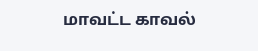மாவட்ட காவல்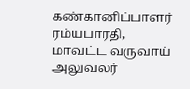கண்கானிப்பாளர் ரம்யபாரதி, மாவட்ட வருவாய் அலுவலர்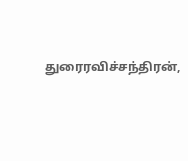துரைரவிச்சந்திரன்,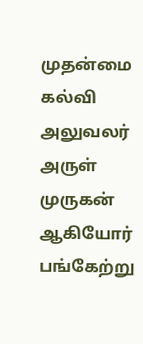முதன்மை கல்வி அலுவலர் அருள் முருகன் ஆகியோர் பங்கேற்று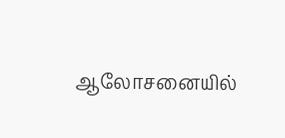ஆலோசனையில்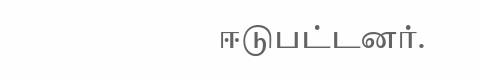ஈடுபட்டனர்.